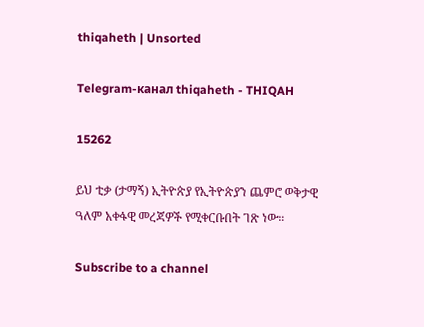thiqaheth | Unsorted

Telegram-канал thiqaheth - THIQAH

15262

ይህ ቲቃ (ታማኝ) ኢትዮጵያ የኢትዮጵያን ጨምሮ ወቅታዊ ዓለም አቀፋዊ መረጃዎች የሚቀርቡበት ገጽ ነው።

Subscribe to a channel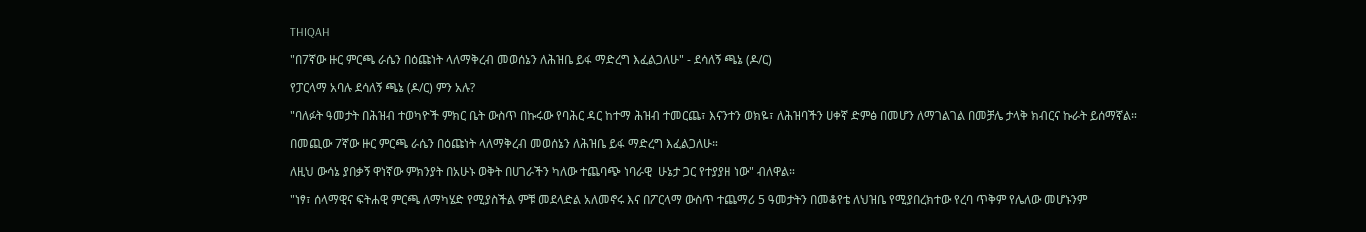THIQAH

"በ7ኛው ዙር ምርጫ ራሴን በዕጩነት ላለማቅረብ መወሰኔን ለሕዝቤ ይፋ ማድረግ እፈልጋለሁ" - ደሳለኝ ጫኔ (ዶ/ር)

የፓርላማ አባሉ ደሳለኝ ጫኔ (ዶ/ር) ምን አሉ?

"ባለፉት ዓመታት በሕዝብ ተወካዮች ምክር ቤት ውስጥ በኩሩው የባሕር ዳር ከተማ ሕዝብ ተመርጨ፣ እናንተን ወክዬ፣ ለሕዝባችን ሀቀኛ ድምፅ በመሆን ለማገልገል በመቻሌ ታላቅ ክብርና ኩራት ይሰማኛል።

በመጪው 7ኛው ዙር ምርጫ ራሴን በዕጩነት ላለማቅረብ መወሰኔን ለሕዝቤ ይፋ ማድረግ እፈልጋለሁ።

ለዚህ ውሳኔ ያበቃኝ ዋነኛው ምክንያት በአሁኑ ወቅት በሀገራችን ካለው ተጨባጭ ነባራዊ  ሁኔታ ጋር የተያያዘ ነው" ብለዋል።

"ነፃ፣ ሰላማዊና ፍትሐዊ ምርጫ ለማካሄድ የሚያስችል ምቹ መደላድል አለመኖሩ እና በፖርላማ ውስጥ ተጨማሪ 5 ዓመታትን በመቆየቴ ለህዝቤ የሚያበረክተው የረባ ጥቅም የሌለው መሆኑንም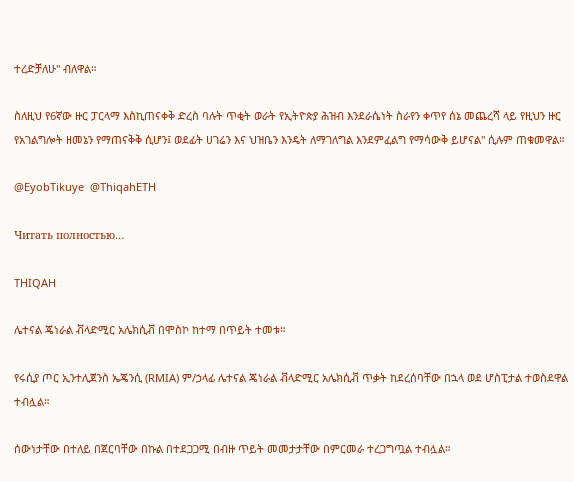ተረድቻለሁ" ብለዋል።

ስለዚህ የ6ኛው ዙር ፓርላማ እስኪጠናቀቅ ድረስ ባሉት ጥቂት ወራት የኢትዮጵያ ሕዝብ እንደራሴነት ስራየን ቀጥየ ሰኔ መጨረሻ ላይ የዚህን ዙር የአገልግሎት ዘመኔን የማጠናቅቅ ሲሆን፤ ወደፊት ሀገሬን እና ህዝቤን እንዴት ለማገለግል እንደምፈልግ የማሳውቅ ይሆናል" ሲሉም ጠቁመዋል።

@EyobTikuye  @ThiqahETH

Читать полностью…

THIQAH

ሌተናል ጄነራል ቭላድሚር አሌክሲቭ በሞስኮ ከተማ በጥይት ተመቱ።

የሩሲያ ጦር ኢንተሊጀንስ ኤጄንሲ (RMIA) ም/ኃላፊ ሌተናል ጄነራል ቭላድሚር አሌክሲቭ ጥቃት ከደረሰባቸው በኋላ ወደ ሆስፒታል ተወስደዋል ተብሏል።

ሰውነታቸው በተለይ በጀርባቸው በኩል በተደጋጋሚ በብዙ ጥይት መመታታቸው በምርመራ ተረጋግጧል ተብሏል።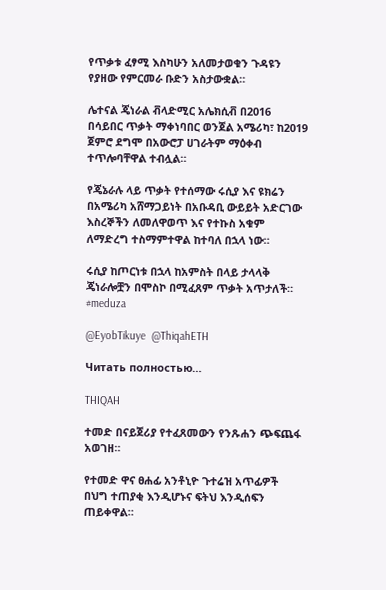የጥቃቱ ፈፃሚ እስካሁን አለመታወቁን ጉዳዩን የያዘው የምርመራ ቡድን አስታውቋል።

ሌተናል ጄነራል ቭላድሚር አሌክሲቭ በ2016 በሳይበር ጥቃት ማቀነባበር ወንጀል አሜሪካ፣ ከ2019 ጀምሮ ደግሞ በአውሮፓ ሀገራትም ማዕቀብ ተጥሎባቸዋል ተብሏል።

የጄኔራሉ ላይ ጥቃት የተሰማው ሩሲያ እና ዩክሬን በአሜሪካ አሸማጋይነት በአቡዳቢ ውይይት አድርገው እስረኞችን ለመለዋወጥ እና የተኩስ አቁም ለማድረግ ተስማምተዋል ከተባለ በኋላ ነው።

ሩሲያ ከጦርነቱ በኋላ ከአምስት በላይ ታላላቅ ጄነራሎቿን በሞስኮ በሚፈጸም ጥቃት አጥታለች። #meduza

@EyobTikuye  @ThiqahETH

Читать полностью…

THIQAH

ተመድ በናይጀሪያ የተፈጸመውን የንጹሐን ጭፍጨፋ አወገዘ።

የተመድ ዋና ፀሐፊ አንቶኒዮ ጉተሬዝ አጥፊዎች በህግ ተጠያቂ እንዲሆኑና ፍትህ እንዲሰፍን ጠይቀዋል።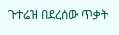ጉተሬዝ በደረሰው ጥቃት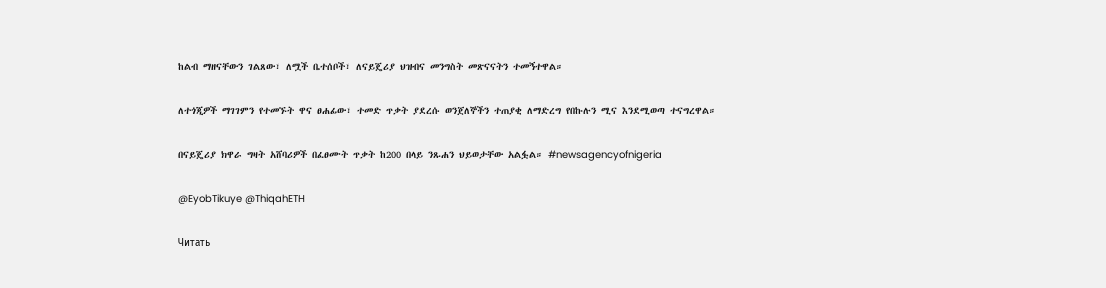ከልብ ማዘናቸውን ገልጸው፣ ለሟች ቤተሰቦች፣ ለናይጄሪያ ህዝብና መንግስት መጽናናትን ተመኝተዋል።

ለተጎጂዎች ማገገምን የተመኙት ዋና ፀሐፊው፣ ተመድ ጥቃት ያደረሱ ወንጀለኞችን ተጠያቂ ለማድረግ የበኩሉን ሚና እንደሚወጣ ተናግረዋል።

በናይጄሪያ ክዋራ ግዛት አሸባሪዎች በፈፀሙት ጥቃት ከ200 በላይ ንጹሐን ህይወታቸው አልፏል። #newsagencyofnigeria

@EyobTikuye @ThiqahETH

Читать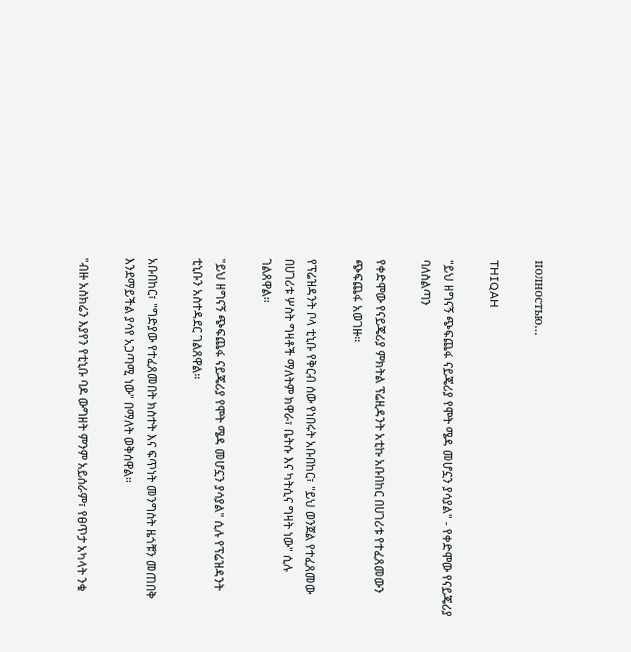полностью…

THIQAH

"ይህ ዘግናኝ ጭፍጨፋ ናይጄሪያ የሞት ሜዳ መሆኗን ያሳያል" - የቀድሞው የናይጄሪያ ባለስልጣን

የቀድሞው የናይጄሪያ ምክትል ፕሬዚዳንት አቲኩ አቡበከር በሀገሪቱ የተፈጸመውን ጭፍጨፋ አወገዙ።

የፕሬዝዳንት ቦላ ቲኒቡ የቅርብ ሰው የነበሩት አቡበከር፣ "ይህ ወንጀል የተፈጸመው በሀገሪቱ ሦስት ግዛቶች ማለትም ክዋራ፣ ቤትሱ እና ካትሲና ግዛት ነው" ሲሉ ገልጸዋል።

"ይህ ዘግናኝ ጭፍጨፋ ናይጄሪያ የሞት ሜዳ መሆኗን ያሳያል" ሲሉ የፕሬዝዳንት ቲኒቡን አስተዳደር ገልጸዋል።

አቡበከር፣ "ግድያው የተፈጸመበት ክስተት እና ፍጥነት መንግስት ዜጎቹን መጠበቅ እንደማይችል ያሳየ አጋጣሚ ነው" በማለት ወቅሰዋል።

"ብዙ አስክሬን እያየን የቲኒቡ ባዶ ውግዘት ምንም አይሰራም፣ የፀጥታ አካላት ንቁ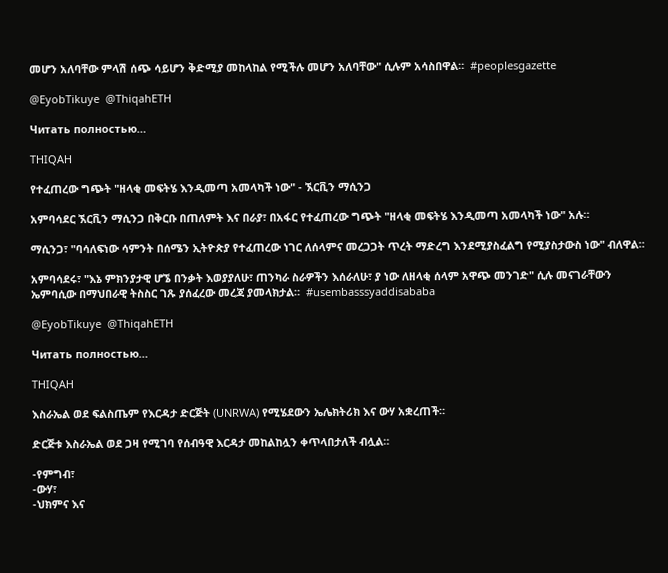መሆን አለባቸው ምላሽ ሰጭ ሳይሆን ቅድሚያ መከላከል የሚችሉ መሆን አለባቸው" ሲሉም አሳስበዋል።  #peoplesgazette

@EyobTikuye  @ThiqahETH

Читать полностью…

THIQAH

የተፈጠረው ግጭት "ዘላቂ መፍትሄ እንዲመጣ አመላካች ነው" - ኧርቪን ማሲንጋ

አምባሳደር ኧርቪን ማሲንጋ በቅርቡ በጠለምት እና በራያ፣ በአፋር የተፈጠረው ግጭት "ዘላቂ መፍትሄ እንዲመጣ አመላካች ነው" አሉ።

ማሲንጋ፣ "ባሳለፍነው ሳምንት በሰሜን ኢትዮጵያ የተፈጠረው ነገር ለሰላምና መረጋጋት ጥረት ማድረግ እንደሚያስፈልግ የሚያስታውስ ነው" ብለዋል።

አምባሳደሩ፣ "እኔ ምክንያታዊ ሆኜ በንቃት እወያያለሁ፣ ጠንካራ ስራዎችን እሰራለሁ፣ ያ ነው ለዘላቂ ሰላም አዋጭ መንገድ" ሲሉ መናገራቸውን ኤምባሲው በማህበራዊ ትስስር ገጹ ያሰፈረው መረጃ ያመላክታል።  #usembasssyaddisababa

@EyobTikuye  @ThiqahETH

Читать полностью…

THIQAH

እስራኤል ወደ ፍልስጤም የእርዳታ ድርጅት (UNRWA) የሚሄደውን ኤሌክትሪክ እና ውሃ አቋረጠች።

ድርጅቱ እስራኤል ወደ ጋዛ የሚገባ የሰብዓዊ እርዳታ መከልከሏን ቀጥላበታለች ብሏል።

-የምግብ፣
-ውሃ፣
-ህክምና እና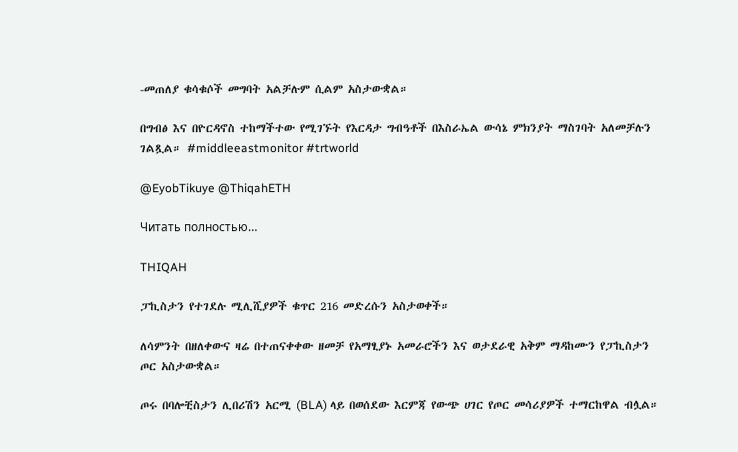-መጠለያ ቁሳቁሶች መግባት አልቻሉም ሲልም አስታውቋል።

በግብፅ እና በዮርዳኖስ ተከማችተው የሚገኙት የእርዳታ ግብዓቶች በእስራኤል ውሳኔ ምክንያት ማስገባት አለመቻሉን ገልጿል። #middleeastmonitor #trtworld

@EyobTikuye @ThiqahETH

Читать полностью…

THIQAH

ፓኪስታን የተገደሉ ሚሊሺያዎች ቁጥር 216 መድረሱን አስታወቀች።

ለሳምንት በዘለቀውና ዛሬ በተጠናቀቀው ዘመቻ የአማፂያኑ አመራሮችን እና ወታደራዊ አቅም ማዳከሙን የፓኪስታን ጦር አስታውቋል።

ጦሩ በባሎቺስታን ሊበሪሽን አርሚ (BLA) ላይ በወሰደው እርምጃ የውጭ ሀገር የጦር መሳሪያዎች ተማርከዋል ብሏል።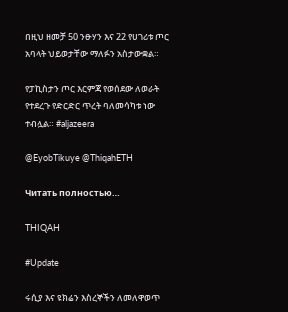በዚህ ዘመቻ 50 ንፁሃን እና 22 የሀገሪቱ ጦር አባላት ህይወታቸው ማለፉን አስታውቋል።

የፓኪስታን ጦር እርምጃ የወሰደው ለወራት የተደረጉ የድርድር ጥረት ባለመሳካቱ ነው ተብሏል። #aljazeera

@EyobTikuye @ThiqahETH

Читать полностью…

THIQAH

#Update

ሩሲያ እና ዩክሬን እስረኞችን ለመለዋወጥ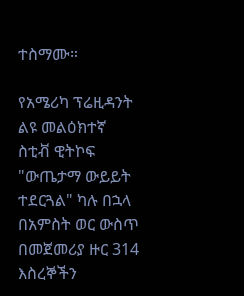ተስማሙ።

የአሜሪካ ፕሬዚዳንት ልዩ መልዕክተኛ ስቲቭ ዊትኮፍ "ውጤታማ ውይይት ተደርጓል" ካሉ በኋላ በአምስት ወር ውስጥ በመጀመሪያ ዙር 314 እስረኞችን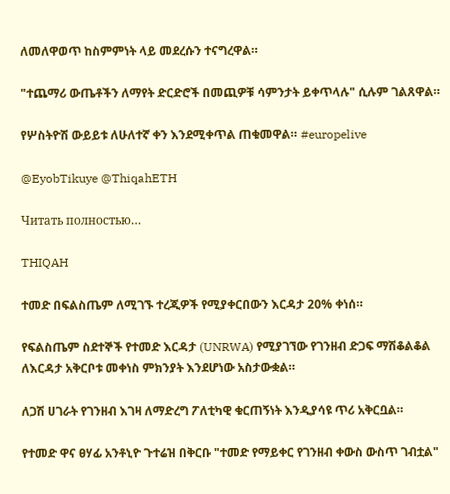ለመለዋወጥ ከስምምነት ላይ መደረሱን ተናግረዋል።

"ተጨማሪ ውጤቶችን ለማየት ድርድሮች በመጪዎቹ ሳምንታት ይቀጥላሉ" ሲሉም ገልጸዋል።

የሦስትዮሽ ውይይቱ ለሁለተኛ ቀን እንደሚቀጥል ጠቁመዋል። #europelive

@EyobTikuye @ThiqahETH

Читать полностью…

THIQAH

ተመድ በፍልስጤም ለሚገኙ ተረጂዎች የሚያቀርበውን እርዳታ 20% ቀነሰ።

የፍልስጤም ስደተኞች የተመድ እርዳታ (UNRWA) የሚያገኘው የገንዘብ ድጋፍ ማሽቆልቆል ለእርዳታ አቅርቦቱ መቀነስ ምክንያት እንደሆነው አስታውቋል።

ለጋሽ ሀገራት የገንዘብ እገዛ ለማድረግ ፖለቲካዊ ቁርጠኝነት እንዲያሳዩ ጥሪ አቅርቧል።

የተመድ ዋና ፀሃፊ አንቶኒዮ ጉተሬዝ በቅርቡ "ተመድ የማይቀር የገንዘብ ቀውስ ውስጥ ገብቷል"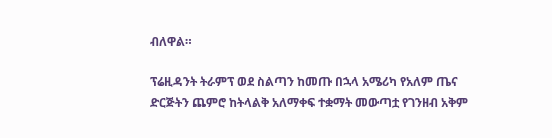ብለዋል።

ፕሬዚዳንት ትራምፕ ወደ ስልጣን ከመጡ በኋላ አሜሪካ የአለም ጤና ድርጅትን ጨምሮ ከትላልቅ አለማቀፍ ተቋማት መውጣቷ የገንዘብ አቅም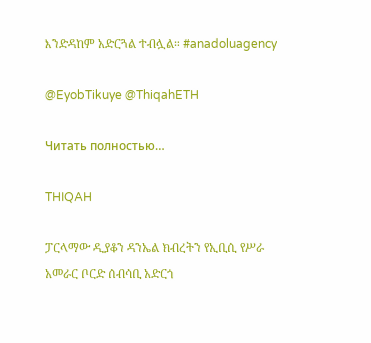እንድዳከም አድርጓል ተብሏል። #anadoluagency

@EyobTikuye @ThiqahETH

Читать полностью…

THIQAH

ፓርላማው ዲያቆን ዳንኤል ክብረትን የኢቢሲ የሥራ አመራር ቦርድ ሰብሳቢ አድርጎ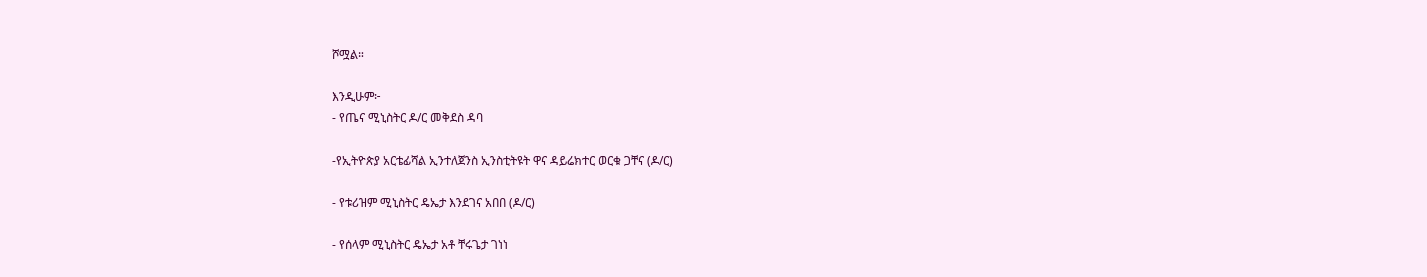ሾሟል።

እንዲሁም፦
- የጤና ሚኒስትር ዶ/ር መቅደስ ዳባ

-የኢትዮጵያ አርቴፊሻል ኢንተለጀንስ ኢንስቲትዩት ዋና ዳይሬክተር ወርቁ ጋቸና (ዶ/ር)

- የቱሪዝም ሚኒስትር ዴኤታ እንደገና አበበ (ዶ/ር)

- የሰላም ሚኒስትር ዴኤታ አቶ ቸሩጌታ ገነነ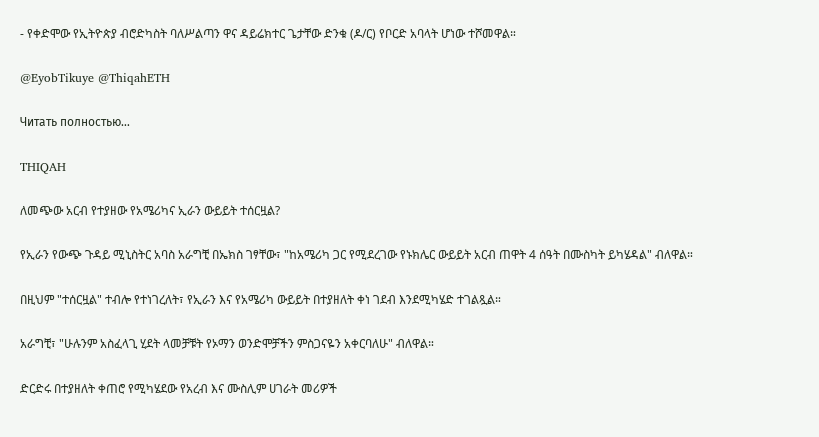- የቀድሞው የኢትዮጵያ ብሮድካስት ባለሥልጣን ዋና ዳይሬክተር ጌታቸው ድንቁ (ዶ/ር) የቦርድ አባላት ሆነው ተሾመዋል።

@EyobTikuye @ThiqahETH

Читать полностью…

THIQAH

ለመጭው አርብ የተያዘው የአሜሪካና ኢራን ውይይት ተሰርዟል?

የኢራን የውጭ ጉዳይ ሚኒስትር አባስ አራግቺ በኤክስ ገፃቸው፣ "ከአሜሪካ ጋር የሚደረገው የኑክሌር ውይይት አርብ ጠዋት 4 ሰዓት በሙስካት ይካሄዳል" ብለዋል።

በዚህም "ተሰርዟል" ተብሎ የተነገረለት፣ የኢራን እና የአሜሪካ ውይይት በተያዘለት ቀነ ገደብ እንደሚካሄድ ተገልጿል።

አራግቺ፣ "ሁሉንም አስፈላጊ ሂደት ላመቻቹት የኦማን ወንድሞቻችን ምስጋናዬን አቀርባለሁ" ብለዋል።

ድርድሩ በተያዘለት ቀጠሮ የሚካሄደው የአረብ እና ሙስሊም ሀገራት መሪዎች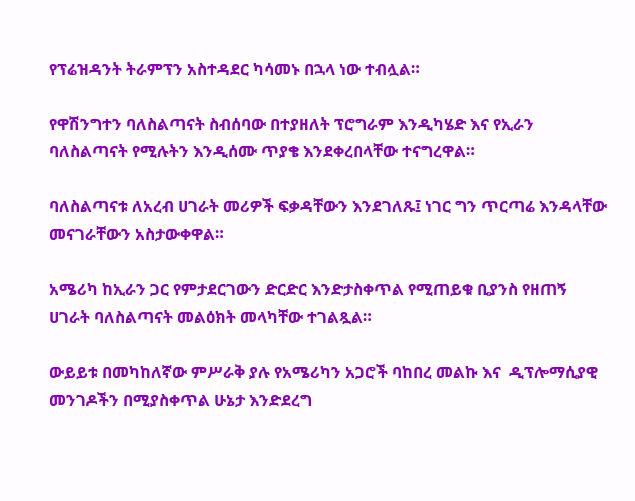የፕሬዝዳንት ትራምፕን አስተዳደር ካሳመኑ በኋላ ነው ተብሏል።

የዋሽንግተን ባለስልጣናት ስብሰባው በተያዘለት ፕሮግራም እንዲካሄድ እና የኢራን ባለስልጣናት የሚሉትን እንዲሰሙ ጥያቄ እንደቀረበላቸው ተናግረዋል።

ባለስልጣናቱ ለአረብ ሀገራት መሪዎች ፍቃዳቸውን እንደገለጹ፤ ነገር ግን ጥርጣሬ እንዳላቸው መናገራቸውን አስታውቀዋል።

አሜሪካ ከኢራን ጋር የምታደርገውን ድርድር እንድታስቀጥል የሚጠይቁ ቢያንስ የዘጠኝ ሀገራት ባለስልጣናት መልዕክት መላካቸው ተገልጿል።

ውይይቱ በመካከለኛው ምሥራቅ ያሉ የአሜሪካን አጋሮች ባከበረ መልኩ እና  ዲፕሎማሲያዊ መንገዶችን በሚያስቀጥል ሁኔታ እንድደረግ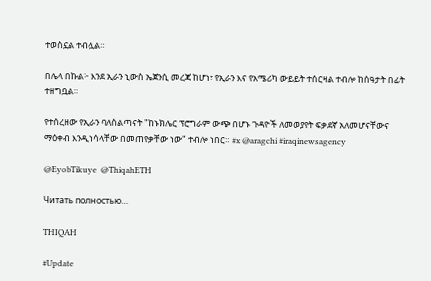ተወስኗል ተብሏል።

በሌላ በኩል፦ እንደ ኢራን ኒውስ ኤጀንሲ መረጃ ከሆነ፣ የኢራን እና የአሜሪካ ውይይት ተሰርዛል ተብሎ ከሰዓታት በፊት ተዘግቧል።

የተሰረዘው የኢራን ባለስልጣናት "ከኑክሌር ፕሮግራም ውጭ በሆኑ ጉዳዮች ለመወያየት ፍቃደኛ አለመሆናቸውና ማዕቀብ እንዲነሳላቸው በመጠየቃቸው ነው" ተብሎ ነበር። #x @aragchi #iraqinewsagency

@EyobTikuye  @ThiqahETH

Читать полностью…

THIQAH

#Update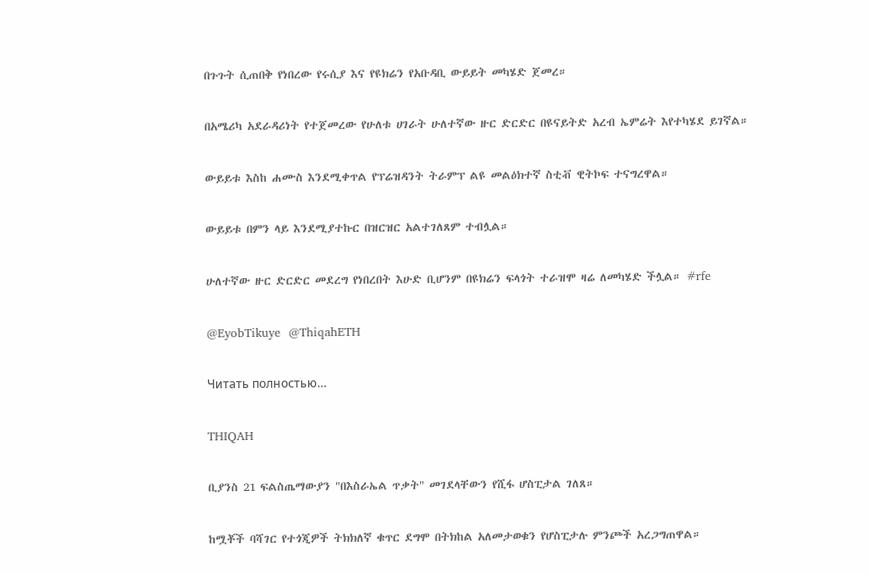በጉጉት ሲጠበቅ የነበረው የሩሲያ እና የዩክሬን የአቡዳቢ ውይይት መካሄድ ጀመረ።

በአሜሪካ አደራዳሪነት የተጀመረው የሁለቱ ሀገራት ሁለተኛው ዙር ድርድር በዩናይትድ አረብ ኤምሬት እየተካሄደ ይገኛል።

ውይይቱ እስከ ሐሙስ እንደሚቀጥል የፕሬዝዳንት ትራምፕ ልዩ መልዕክተኛ ስቲቭ ዊትኮፍ ተናግረዋል።

ውይይቱ በምን ላይ እንደሚያተኩር በዝርዝር አልተገለጸም ተብሏል።

ሁለተኛው ዙር ድርድር መደረግ የነበረበት እሁድ ቢሆንም በዩክሬን ፍላጎት ተራዝሞ ዛሬ ለመካሄድ ችሏል። #rfe

@EyobTikuye  @ThiqahETH

Читать полностью…

THIQAH

ቢያንስ 21 ፍልስጤማውያን "በእስራኤል ጥቃት" መገደላቸውን የሺፋ ሆስፒታል ገለጸ።

ከሟቾች ባሻገር የተጎጂዎች ትክክለኛ ቁጥር ደግሞ በትክከል አለመታወቁን የሆስፒታሉ ምንጮች አረጋግጠዋል።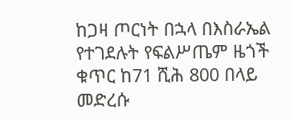ከጋዛ ጦርነት በኋላ በእስራኤል የተገደሉት የፍልሥጤም ዜጎች ቁጥር ከ71 ሺሕ 800 በላይ መድረሱ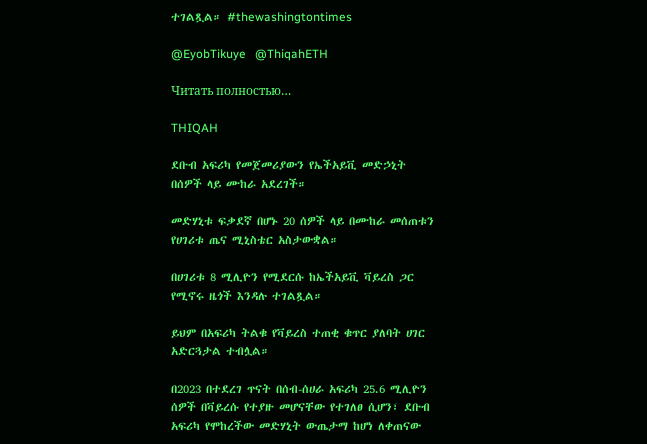ተገልጿል። #thewashingtontimes

@EyobTikuye   @ThiqahETH

Читать полностью…

THIQAH

ደቡብ አፍሪካ የመጀመሪያውን የኤችአይቪ መድኃኒት በሰዎች ላይ ሙከራ አደረገች።

መድሃኒቱ ፍቃደኛ በሆኑ 20 ሰዎች ላይ በሙከራ መሰጠቱን የሀገሪቱ ጤና ሚኒስቴር አስታውቋል።

በሀገሪቱ 8 ሚሊዮን የሚደርሱ ከኤችአይቪ ቫይረስ ጋር የሚኖሩ ዜጎች እንዳሉ ተገልጿል።

ይህም በአፍሪካ ትልቁ የቫይረስ ተጠቂ ቁጥር ያለባት ሀገር አድርጓታል ተብሏል።

በ2023 በተደረገ ጥናት በሰብ-ሰሀራ አፍሪካ 25.6 ሚሊዮን ሰዎች በቫይረሱ የተያዙ መሆናቸው የተገለፀ ሲሆን፣ ደቡብ አፍሪካ የሞከረችው መድሃኒት ውጤታማ ከሆነ ለቀጠናው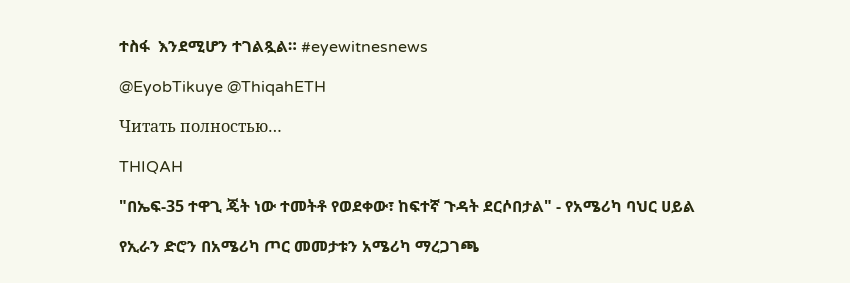ተስፋ  እንደሚሆን ተገልጿል። #eyewitnesnews

@EyobTikuye @ThiqahETH

Читать полностью…

THIQAH

"በኤፍ-35 ተዋጊ ጄት ነው ተመትቶ የወደቀው፣ ከፍተኛ ጉዳት ደርሶበታል" - የአሜሪካ ባህር ሀይል

የኢራን ድሮን በአሜሪካ ጦር መመታቱን አሜሪካ ማረጋገጫ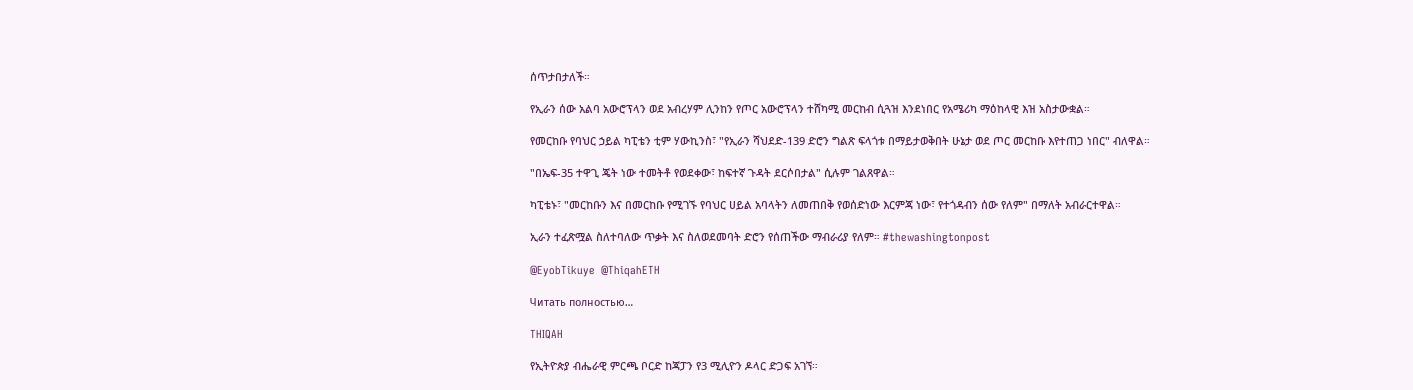ሰጥታበታለች።

የኢራን ሰው አልባ አውሮፕላን ወደ አብረሃም ሊንከን የጦር አውሮፕላን ተሸካሚ መርከብ ሲጓዝ እንደነበር የአሜሪካ ማዕከላዊ እዝ አስታውቋል።

የመርከቡ የባህር ኃይል ካፒቴን ቲም ሃውኪንስ፣ "የኢራን ሻህደድ-139 ድሮን ግልጽ ፍላጎቱ በማይታወቅበት ሁኔታ ወደ ጦር መርከቡ እየተጠጋ ነበር" ብለዋል።

"በኤፍ-35 ተዋጊ ጄት ነው ተመትቶ የወደቀው፣ ከፍተኛ ጉዳት ደርሶበታል" ሲሉም ገልጸዋል።

ካፒቴኑ፣ "መርከቡን እና በመርከቡ የሚገኙ የባህር ሀይል አባላትን ለመጠበቅ የወሰድነው እርምጃ ነው፣ የተጎዳብን ሰው የለም" በማለት አብራርተዋል።

ኢራን ተፈጽሟል ስለተባለው ጥቃት እና ስለወደመባት ድሮን የሰጠችው ማብራሪያ የለም። #thewashingtonpost

@EyobTikuye  @ThiqahETH

Читать полностью…

THIQAH

የኢትዮጵያ ብሔራዊ ምርጫ ቦርድ ከጃፓን የ3 ሚሊዮን ዶላር ድጋፍ አገኘ።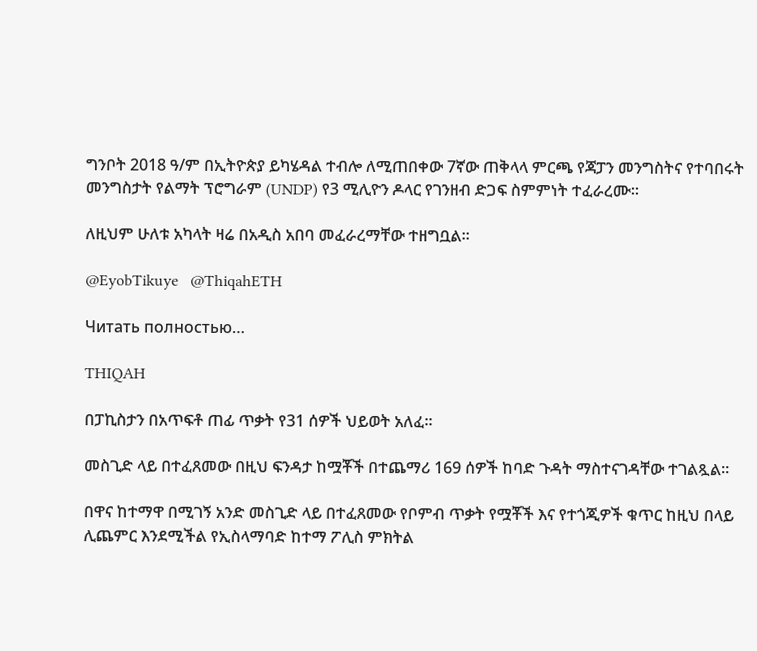ግንቦት 2018 ዓ/ም በኢትዮጵያ ይካሄዳል ተብሎ ለሚጠበቀው 7ኛው ጠቅላላ ምርጫ የጃፓን መንግስትና የተባበሩት መንግስታት የልማት ፕሮግራም (UNDP) የ3 ሚሊዮን ዶላር የገንዘብ ድጋፍ ስምምነት ተፈራረሙ።

ለዚህም ሁለቱ አካላት ዛሬ በአዲስ አበባ መፈራረማቸው ተዘግቧል።

@EyobTikuye   @ThiqahETH

Читать полностью…

THIQAH

በፓኪስታን በአጥፍቶ ጠፊ ጥቃት የ31 ሰዎች ህይወት አለፈ።

መስጊድ ላይ በተፈጸመው በዚህ ፍንዳታ ከሟቾች በተጨማሪ 169 ሰዎች ከባድ ጉዳት ማስተናገዳቸው ተገልጿል።

በዋና ከተማዋ በሚገኝ አንድ መስጊድ ላይ በተፈጸመው የቦምብ ጥቃት የሟቾች እና የተጎጂዎች ቁጥር ከዚህ በላይ ሊጨምር እንደሚችል የኢስላማባድ ከተማ ፖሊስ ምክትል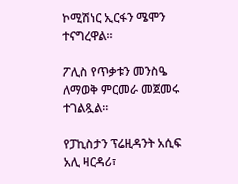ኮሚሽነር ኢርፋን ሜሞን ተናግረዋል።

ፖሊስ የጥቃቱን መንስዔ ለማወቅ ምርመራ መጀመሩ ተገልጿል።

የፓኪስታን ፕሬዚዳንት አሲፍ አሊ ዛርዳሪ፣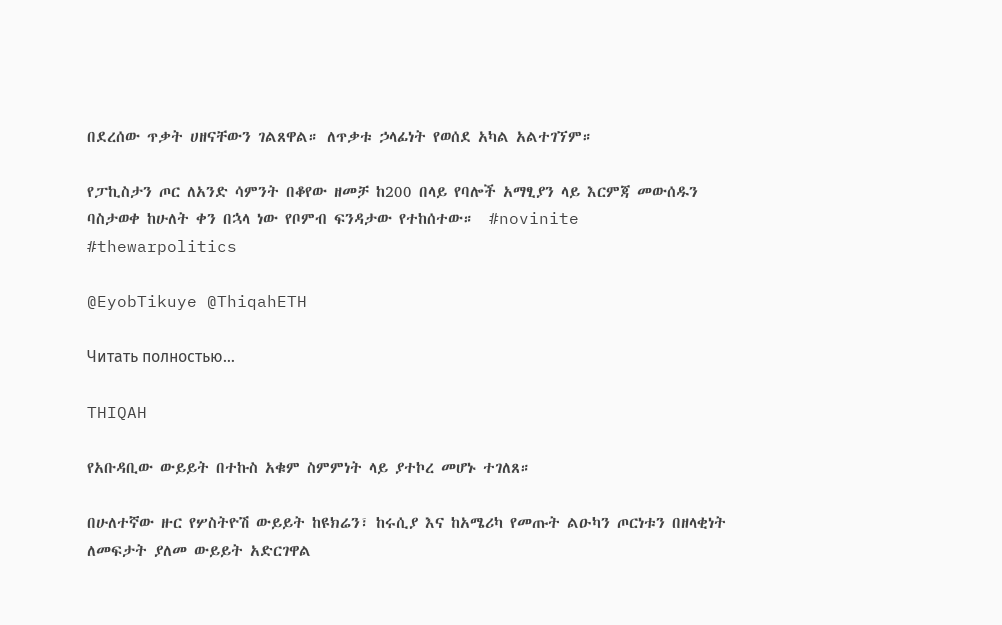በደረሰው ጥቃት ሀዘናቸውን ገልጸዋል። ለጥቃቱ ኃላፊነት የወሰደ አካል አልተገኘም።

የፓኪስታን ጦር ለአንድ ሳምንት በቆየው ዘመቻ ከ200 በላይ የባሎች አማፂያን ላይ እርምጃ መውሰዱን ባስታወቀ ከሁለት ቀን በኋላ ነው የቦምብ ፍንዳታው የተከሰተው።  #novinite #thewarpolitics

@EyobTikuye @ThiqahETH

Читать полностью…

THIQAH

የአቡዳቢው ውይይት በተኩስ አቁም ስምምነት ላይ ያተኮረ መሆኑ ተገለጸ።

በሁለተኛው ዙር የሦስትዮሽ ውይይት ከዩክሬን፣ ከሩሲያ እና ከአሜሪካ የመጡት ልዑካን ጦርነቱን በዘላቂነት ለመፍታት ያለመ ውይይት አድርገዋል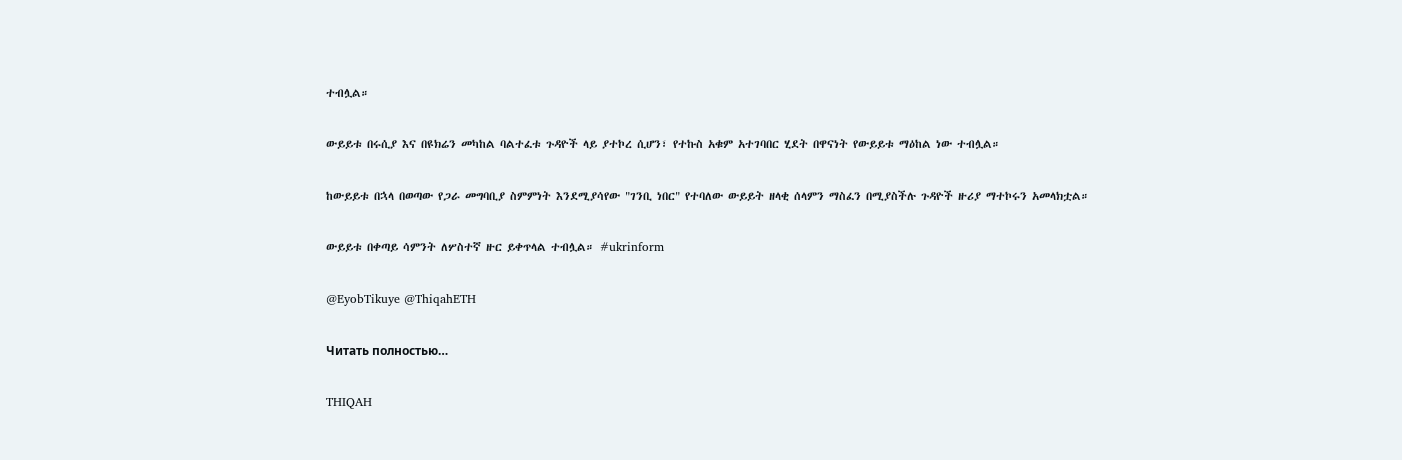ተብሏል።

ውይይቱ በሩሲያ እና በዩክሬን መካከል ባልተፈቱ ጉዳዮች ላይ ያተኮረ ሲሆን፣ የተኩስ አቁም አተገባበር ሂደት በዋናነት የውይይቱ ማዕከል ነው ተብሏል።

ከውይይቱ በኋላ በወጣው የጋራ መግባቢያ ስምምነት እንደሚያሳየው "ገንቢ ነበር" የተባለው ውይይት ዘላቂ ሰላምን ማስፈን በሚያስችሉ ጉዳዮች ዙሪያ ማተኮሩን አመላክቷል።

ውይይቱ በቀጣይ ሳምንት ለሦስተኛ ዙር ይቀጥላል ተብሏል። #ukrinform

@EyobTikuye @ThiqahETH

Читать полностью…

THIQAH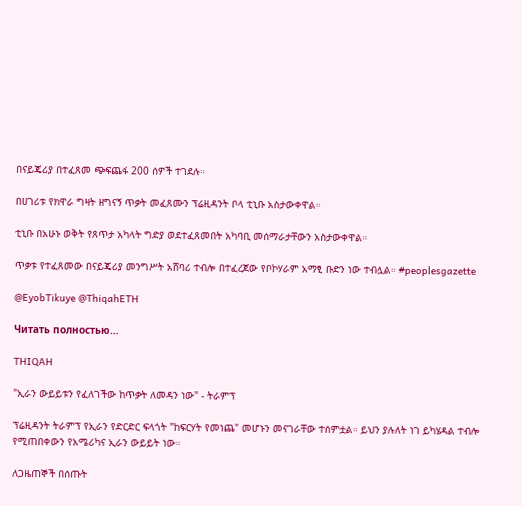በናይጄሪያ በተፈጸመ ጭፍጨፋ 200 ሰዎች ተገደሉ።

በሀገሪቱ የክዋራ ግዛት ዘግናኝ ጥቃት መፈጸሙን ፕሬዚዳንት ቦላ ቲኒቡ አስታውቀዋል።

ቲኒቡ በአሁኑ ወቅት የጸጥታ አካላት ግድያ ወደተፈጸመበት አካባቢ መሰማራታቸውን አስታውቀዋል።

ጥቃቱ የተፈጸመው በናይጄሪያ መንግሥት አሸባሪ ተብሎ በተፈረጀው የቦኮሃራም አማፂ ቡድን ነው ተብሏል። #peoplesgazette

@EyobTikuye @ThiqahETH

Читать полностью…

THIQAH

"ኢራን ውይይቱን የፈለገችው ከጥቃት ለመዳን ነው" - ትራምፕ

ፕሬዚዳንት ትራምፕ የኢራን የድርድር ፍላጎት "ከፍርሃት የመነጨ" መሆኑን መናገራቸው ተሰምቷል። ይህን ያሉለት ነገ ይካሄዳል ተብሎ የሚጠበቀውን የአሜሪካና ኢራን ውይይት ነው።

ለጋዜጠኞች በሰጡት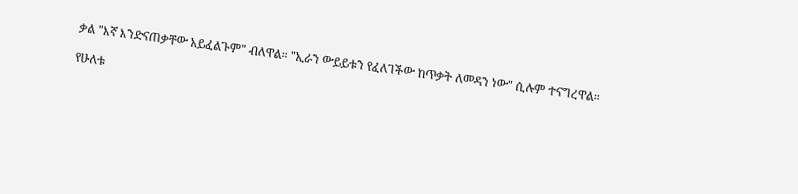ቃል "እኛ እንድናጠቃቸው አይፈልጉም" ብለዋል። "ኢራን ውይይቱን የፈለገችው ከጥቃት ለመዳን ነው" ሲሉም ተናግረዋል።

የሁለቱ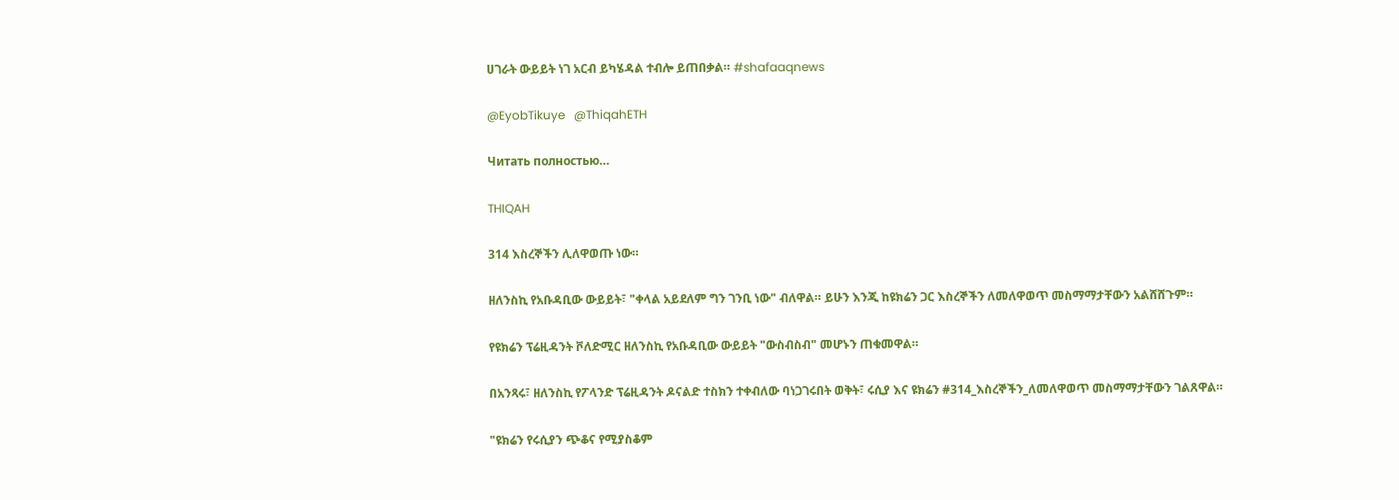ሀገራት ውይይት ነገ አርብ ይካሄዳል ተብሎ ይጠበቃል። #shafaaqnews

@EyobTikuye   @ThiqahETH

Читать полностью…

THIQAH

314 እስረኞችን ሊለዋወጡ ነው።

ዘለንስኪ የአቡዳቢው ውይይት፣ "ቀላል አይደለም ግን ገንቢ ነው" ብለዋል። ይሁን እንጂ ከዩክሬን ጋር እስረኞችን ለመለዋወጥ መስማማታቸውን አልሸሸጉም።

የዩክሬን ፕሬዚዳንት ቮለድሚር ዘለንስኪ የአቡዳቢው ውይይት "ውስብስብ" መሆኑን ጠቁመዋል።

በአንጻሩ፣ ዘለንስኪ የፖላንድ ፕሬዚዳንት ዶናልድ ተስክን ተቀብለው ባነጋገሩበት ወቅት፣ ሩሲያ እና ዩክሬን #314_እስረኞችን_ለመለዋወጥ መስማማታቸውን ገልጸዋል።

"ዩክሬን የሩሲያን ጭቆና የሚያስቆም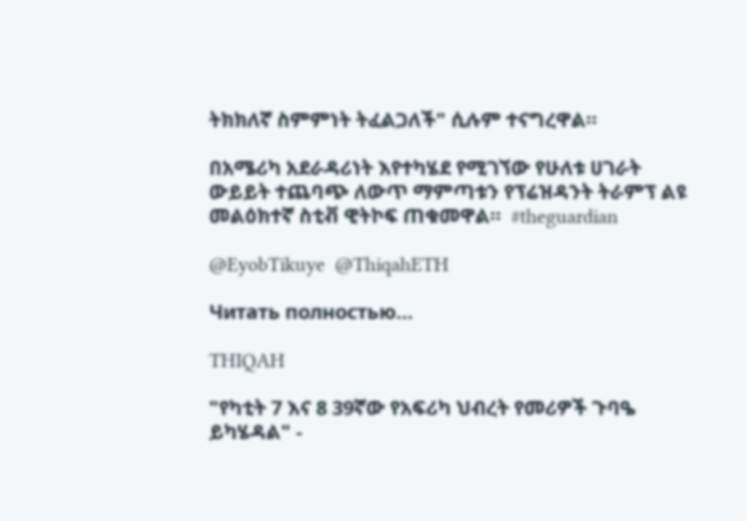ትክክለኛ ስምምነት ትፈልጋለች" ሲሉም ተናግረዋል።

በአሜሪካ አደራዳሪነት እየተካሄደ የሚገኘው የሁለቱ ሀገራት ውይይት ተጨባጭ ለውጥ ማምጣቱን የፕሬዝዳንት ትራምፕ ልዩ መልዕክተኛ ስቲቭ ዊትኮፍ ጠቁመዋል።  #theguardian

@EyobTikuye  @ThiqahETH

Читать полностью…

THIQAH

"የካቲት 7 እና 8 39ኛው የአፍሪካ ህብረት የመሪዎች ጉባዔ ይካሄዳል" -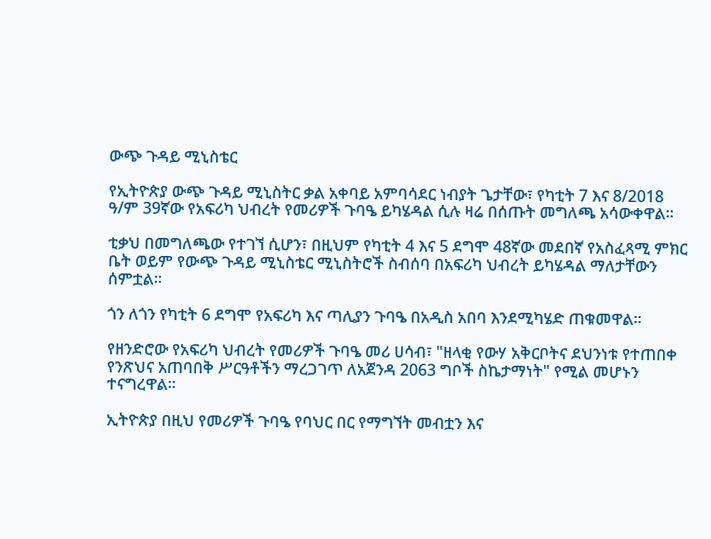ውጭ ጉዳይ ሚኒስቴር

የኢትዮጵያ ውጭ ጉዳይ ሚኒስትር ቃል አቀባይ አምባሳደር ነብያት ጌታቸው፣ የካቲት 7 እና 8/2018 ዓ/ም 39ኛው የአፍሪካ ህብረት የመሪዎች ጉባዔ ይካሄዳል ሲሉ ዛሬ በሰጡት መግለጫ አሳውቀዋል።

ቲቃህ በመግለጫው የተገኘ ሲሆን፣ በዚህም የካቲት 4 እና 5 ደግሞ 48ኛው መደበኛ የአስፈጻሚ ምክር ቤት ወይም የውጭ ጉዳይ ሚኒስቴር ሚኒስትሮች ስብሰባ በአፍሪካ ህብረት ይካሄዳል ማለታቸውን ሰምቷል።

ጎን ለጎን የካቲት 6 ደግሞ የአፍሪካ እና ጣሊያን ጉባዔ በአዲስ አበባ እንደሚካሄድ ጠቁመዋል።

የዘንድሮው የአፍሪካ ህብረት የመሪዎች ጉባዔ መሪ ሀሳብ፣ "ዘላቂ የውሃ አቅርቦትና ደህንነቱ የተጠበቀ የንጽህና አጠባበቅ ሥርዓቶችን ማረጋገጥ ለአጀንዳ 2063 ግቦች ስኬታማነት" የሚል መሆኑን ተናግረዋል።

ኢትዮጵያ በዚህ የመሪዎች ጉባዔ የባህር በር የማግኘት መብቷን እና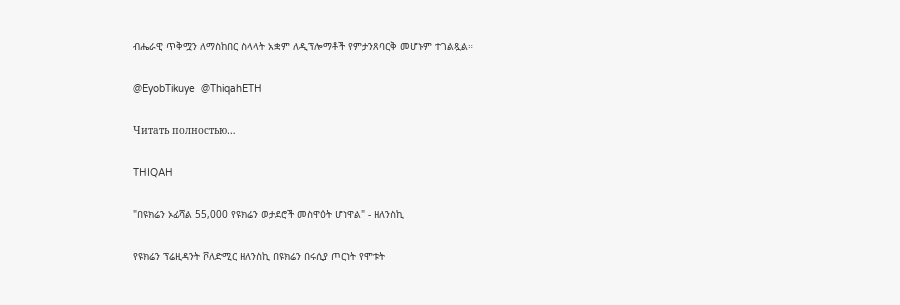ብሔራዊ ጥቅሟን ለማስከበር ስላላት አቋም ለዲፕሎማቶች የምታንጸባርቅ መሆኑም ተገልጿል።

@EyobTikuye  @ThiqahETH

Читать полностью…

THIQAH

"በዩክሬን ኦፊሻል 55,000 የዩክሬን ወታደሮች መስዋዕት ሆነዋል" - ዘለንስኪ

የዩክሬን ፕሬዚዳንት ቮለድሚር ዘለንስኪ በዩክሬን በሩሲያ ጦርነት የሞቱት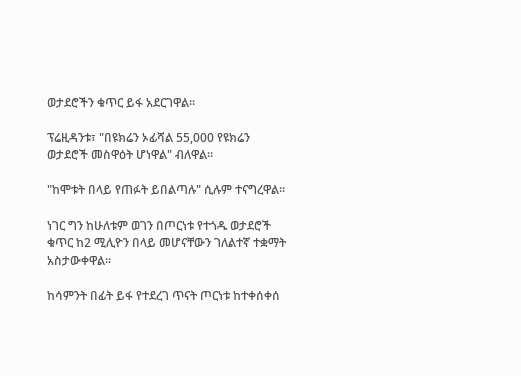ወታደሮችን ቁጥር ይፋ አደርገዋል።

ፕሬዚዳንቱ፣ "በዩክሬን ኦፊሻል 55,000 የዩክሬን ወታደሮች መስዋዕት ሆነዋል" ብለዋል።

"ከሞቱት በላይ የጠፉት ይበልጣሉ" ሲሉም ተናግረዋል።

ነገር ግን ከሁለቱም ወገን በጦርነቱ የተጎዱ ወታደሮች ቁጥር ከ2 ሚሊዮን በላይ መሆናቸውን ገለልተኛ ተቋማት አስታውቀዋል።

ከሳምንት በፊት ይፋ የተደረገ ጥናት ጦርነቱ ከተቀሰቀሰ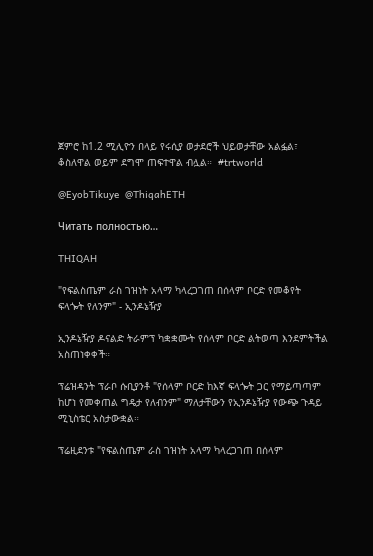ጀምሮ ከ1.2 ሚሊዮን በላይ የሩሲያ ወታደሮች ህይወታቸው አልፏል፣ ቆስለዋል ወይም ደግሞ ጠፍተዋል ብሏል።  #trtworld

@EyobTikuye  @ThiqahETH

Читать полностью…

THIQAH

"የፍልስጤም ራስ ገዝነት አላማ ካላረጋገጠ በሰላም ቦርድ የመቆየት ፍላጐት የለንም" - ኢንዶኔዥያ

ኢንዶኔዥያ ዶናልድ ትራምፕ ካቋቋሙት የሰላም ቦርድ ልትወጣ እንደምትችል አስጠነቀቀች።

ፕሬዝዳንት ፕራቦ ሱቢያንቶ "የሰላም ቦርድ ከእኛ ፍላጐት ጋር የማይጣጣም ከሆነ የመቀጠል ግዴታ የለብንም" ማለታቸውን የኢንዶኔዥያ የውጭ ጉዳይ ሚኒስቴር አስታውቋል።

ፕሬዚደንቱ "የፍልስጤም ራስ ገዝነት አላማ ካላረጋገጠ በሰላም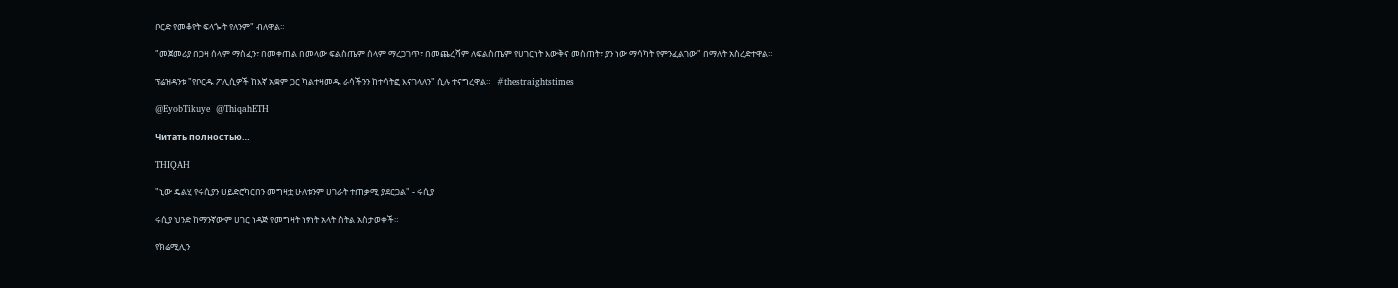ቦርድ የመቆየት ፍላጐት የለንም" ብለዋል።

"መጀመሪያ በጋዛ ሰላም ማስፈን፣ በመቀጠል በመላው ፍልስጤም ሰላም ማረጋገጥ፣ በመጨረሻም ለፍልስጤም የሀገርነት እውቅና መስጠት፣ ያን ነው ማሳካት የምንፈልገው" በማለት አስረድተዋል።

ፕሬዝዳንቱ "የቦርዱ ፖሊሲዎች ከእኛ አቋም ጋር ካልተዛመዱ ራሳችንን ከተሳትፎ እናገላለን" ሲሉ ተናግረዋል።   #thestraightstimes

@EyobTikuye  @ThiqahETH

Читать полностью…

THIQAH

"ኒው ዴልሂ የሩሲያን ሀይድሮካርበን መግዛቷ ሁለቱንም ሀገራት ተጠቃሚ ያደርጋል" - ሩሲያ

ሩሲያ ህንድ ከማንኛውም ሀገር ነዳጅ የመግዛት ነፃነት አላት ስትል አስታወቀች።

የክሬሚሊን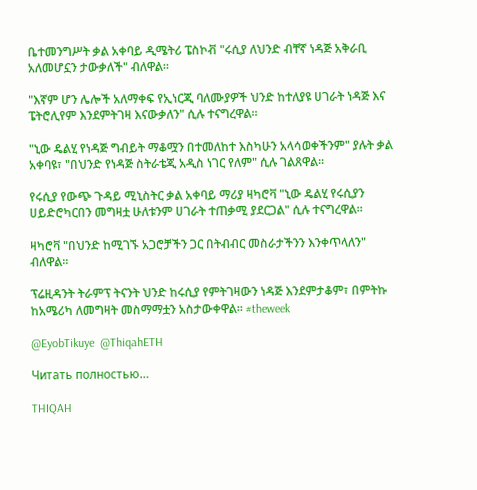ቤተመንግሥት ቃል አቀባይ ዲሜትሪ ፔስኮቭ "ሩሲያ ለህንድ ብቸኛ ነዳጅ አቅራቢ አለመሆኗን ታውቃለች" ብለዋል።

"እኛም ሆን ሌሎች አለማቀፍ የኢነርጂ ባለሙያዎች ህንድ ከተለያዩ ሀገራት ነዳጅ እና ፔትሮሊየም እንደምትገዛ እናውቃለን" ሲሉ ተናግረዋል።

"ኒው ዴልሂ የነዳጅ ግብይት ማቆሟን በተመለከተ እስካሁን አላሳወቀችንም" ያሉት ቃል አቀባዩ፣ "በህንድ የነዳጅ ስትራቴጂ አዲስ ነገር የለም" ሲሉ ገልጸዋል።

የሩሲያ የውጭ ጉዳይ ሚኒስትር ቃል አቀባይ ማሪያ ዛካሮቫ "ኒው ዴልሂ የሩሲያን ሀይድሮካርበን መግዛቷ ሁለቱንም ሀገራት ተጠቃሚ ያደርጋል" ሲሉ ተናግረዋል።

ዛካሮቫ "በህንድ ከሚገኙ አጋሮቻችን ጋር በትብብር መስራታችንን እንቀጥላለን" ብለዋል።

ፕሬዚዳንት ትራምፕ ትናንት ህንድ ከሩሲያ የምትገዛውን ነዳጅ እንደምታቆም፣ በምትኩ ከአሜሪካ ለመግዛት መስማማቷን አስታውቀዋል። #theweek

@EyobTikuye  @ThiqahETH

Читать полностью…

THIQAH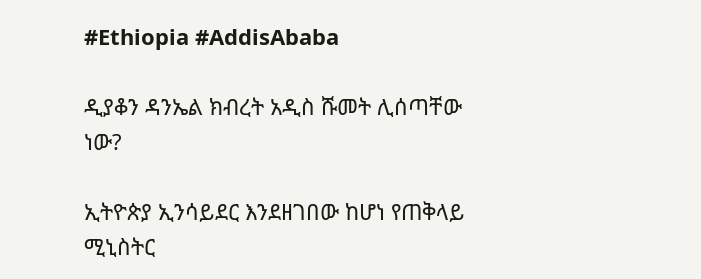#Ethiopia #AddisAbaba

ዲያቆን ዳንኤል ክብረት አዲስ ሹመት ሊሰጣቸው ነው?

ኢትዮጵያ ኢንሳይደር እንደዘገበው ከሆነ የጠቅላይ ሚኒስትር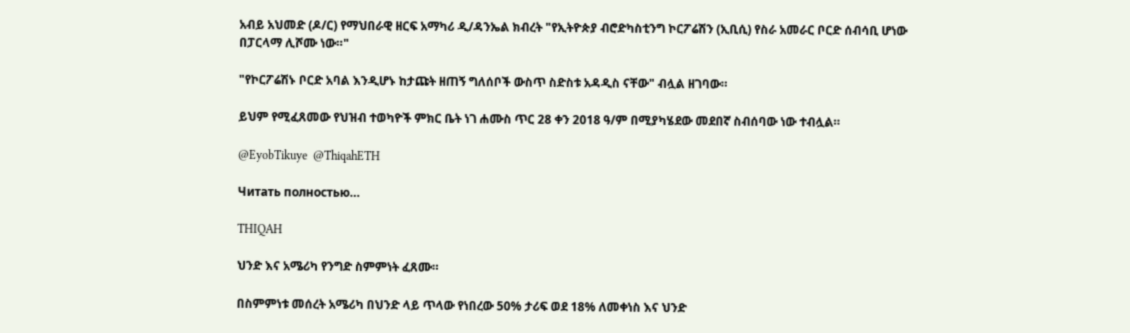አብይ አህመድ (ዶ/ር) የማህበራዊ ዘርፍ አማካሪ ዲ/ዳንኤል ክብረት "የኢትዮጵያ ብሮድካስቲንግ ኮርፖሬሽን (ኢቢሲ) የስራ አመራር ቦርድ ሰብሳቢ ሆነው በፓርላማ ሊሾሙ ነው።"

"የኮርፖሬሽኑ ቦርድ አባል እንዲሆኑ ከታጩት ዘጠኝ ግለሰቦች ውስጥ ስድስቱ አዳዲስ ናቸው" ብሏል ዘገባው።

ይህም የሚፈጸመው የህዝብ ተወካዮች ምክር ቤት ነገ ሐሙስ ጥር 28 ቀን 2018 ዓ/ም በሚያካሄደው መደበኛ ስብሰባው ነው ተብሏል።

@EyobTikuye  @ThiqahETH

Читать полностью…

THIQAH

ህንድ እና አሜሪካ የንግድ ስምምነት ፈጸሙ።

በስምምነቱ መሰረት አሜሪካ በህንድ ላይ ጥላው የነበረው 50% ታሪፍ ወደ 18% ለመቀነስ እና ህንድ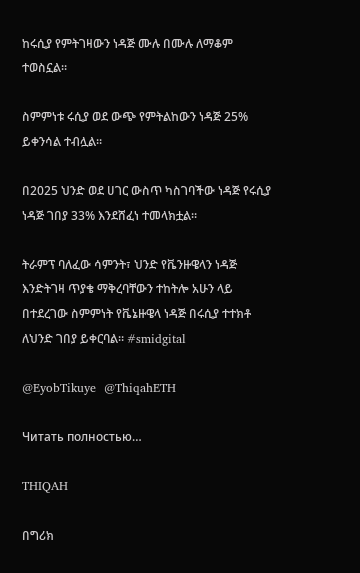ከሩሲያ የምትገዛውን ነዳጅ ሙሉ በሙሉ ለማቆም ተወስኗል።

ስምምነቱ ሩሲያ ወደ ውጭ የምትልከውን ነዳጅ 25% ይቀንሳል ተብሏል።

በ2025 ህንድ ወደ ሀገር ውስጥ ካስገባችው ነዳጅ የሩሲያ ነዳጅ ገበያ 33% እንደሸፈነ ተመላክቷል።

ትራምፕ ባለፈው ሳምንት፣ ህንድ የቬንዙዌላን ነዳጅ እንድትገዛ ጥያቄ ማቅረባቸውን ተከትሎ አሁን ላይ በተደረገው ስምምነት የቬኔዙዌላ ነዳጅ በሩሲያ ተተክቶ ለህንድ ገበያ ይቀርባል። #smidgital

@EyobTikuye  @ThiqahETH

Читать полностью…

THIQAH

በግሪክ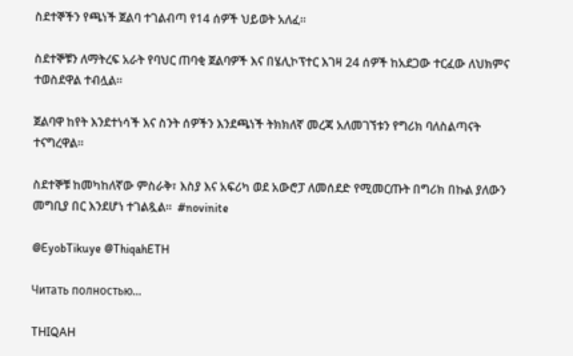ስደተኞችን የጫነች ጀልባ ተገልብጣ የ14 ሰዎች ህይወት አለፈ።

ስደተኞቹን ለማትረፍ አራት የባህር ጠባቂ ጀልባዎች እና በሄሊኮፕተር እገዛ 24 ሰዎች ከአደጋው ተርፈው ለህክምና ተወስደዋል ተብሏል።

ጀልባዋ ከየት እንደተነሳች እና ስንት ሰዎችን እንደጫነች ትክክለኛ መረጃ አለመገኘቱን የግሪክ ባለስልጣናት ተናግረዋል።

ስደተኞቹ ከመካከለኛው ምስራቅ፣ እስያ እና አፍሪካ ወደ አውሮፓ ለመሰደድ የሚመርጡት በግሪክ በኩል ያለውን መግቢያ በር እንደሆነ ተገልጿል።  #novinite

@EyobTikuye @ThiqahETH

Читать полностью…

THIQAH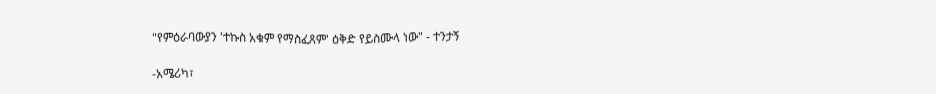"የምዕራባውያን 'ተኩስ አቁም የማስፈጸም' ዕቅድ የይስሙላ ነው" - ተንታኝ

-አሜሪካ፣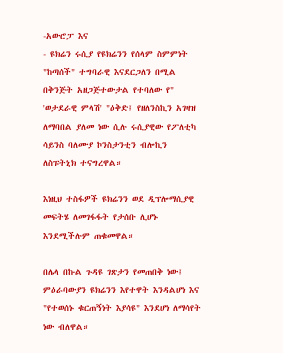-አውሮፓ እና
- ዩክሬን ሩሲያ የዩክሬንን የሰላም ስምምነት "ከጣሰች" ተግባራዊ እናደርጋለን በሚል በቅንጅት አዘጋጅተውታል የተባለው የ" 'ወታደራዊ ምላሽ' "ዕቅድ፤ የዘለንስኪን አገዛዝ ለማባበል ያለመ ነው ሲሉ ሩሲያዊው የፖለቲካ ሳይንስ ባለሙያ ኮንስታንቲን ብሎኪን ለስፑትኒክ ተናግረዋል።

እነዚህ ተስፋዎች ዩክሬንን ወደ ዲፕሎማሲያዊ መፍትሄ ለመገፋፋት የታሰቡ ሊሆኑ እንደሚችሉም ጠቁመዋል።

በሌላ በኩል ጉዳዩ ገጽታን የመጠበቅ ነው፤ ምዕራባውያን ዩክሬንን እየተዋት እንዳልሆነ እና "የተወሰኑ ቁርጠኝነት እያሳዩ" እንደሆነ ለማሳየት ነው ብለዋል።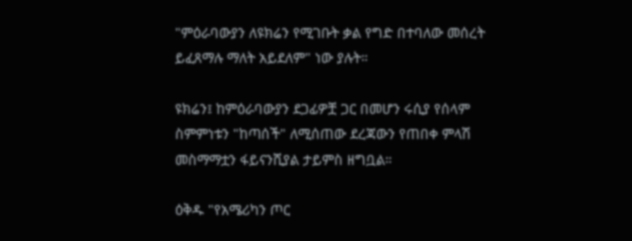"ምዕራባውያን ለዩክሬን የሚገቡት ቃል የግድ በተባለው መሰረት ይፈጸማሉ ማለት አይደለም" ነው ያሉት።

ዩክሬን፤ ከምዕራባውያን ደጋፊዎቿ ጋር በመሆን ሩሲያ የሰላም ስምምነቱን "ከጣሰች" ለሚሰጠው ደረጃውን የጠበቀ ምላሽ መስማማቷን ፋይናንሺያል ታይምስ ዘግቧል።

ዕቅዱ "የአሜሪካን ጦር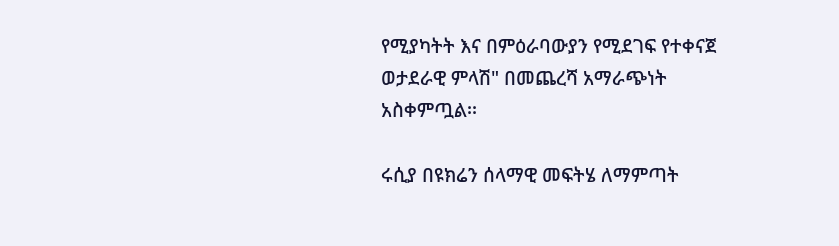የሚያካትት እና በምዕራባውያን የሚደገፍ የተቀናጀ ወታደራዊ ምላሽ" በመጨረሻ አማራጭነት አስቀምጧል፡፡

ሩሲያ በዩክሬን ሰላማዊ መፍትሄ ለማምጣት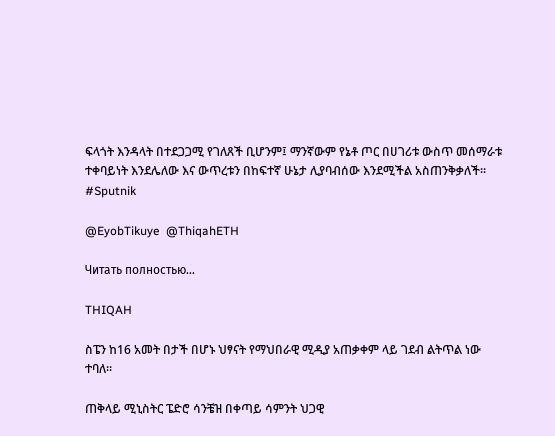ፍላጎት እንዳላት በተደጋጋሚ የገለጸች ቢሆንም፤ ማንኛውም የኔቶ ጦር በሀገሪቱ ውስጥ መሰማራቱ ተቀባይነት እንደሌለው እና ውጥረቱን በከፍተኛ ሁኔታ ሊያባብሰው እንደሚችል አስጠንቅቃለች። #Sputnik

@EyobTikuye  @ThiqahETH

Читать полностью…

THIQAH

ስፔን ከ16 አመት በታች በሆኑ ህፃናት የማህበራዊ ሚዲያ አጠቃቀም ላይ ገደብ ልትጥል ነው ተባለ።

ጠቅላይ ሚኒስትር ፔድሮ ሳንቼዝ በቀጣይ ሳምንት ህጋዊ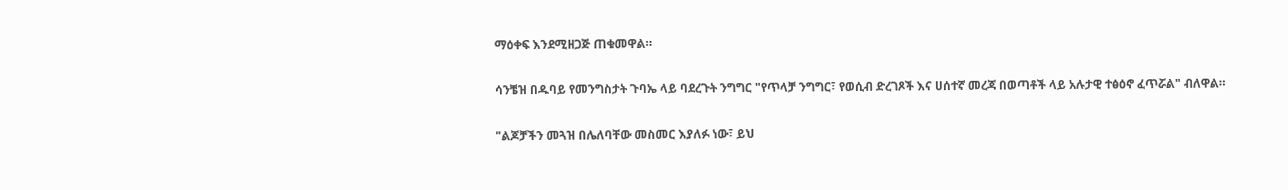ማዕቀፍ እንደሚዘጋጅ ጠቁመዋል።

ሳንቼዝ በዱባይ የመንግስታት ጉባኤ ላይ ባደረጉት ንግግር "የጥላቻ ንግግር፣ የወሲብ ድረገጾች እና ሀሰተኛ መረጃ በወጣቶች ላይ አሉታዊ ተፅዕኖ ፈጥሯል" ብለዋል።

"ልጆቻችን መጓዝ በሌለባቸው መስመር እያለፉ ነው፣ ይህ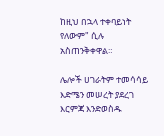ከዚህ በኋላ ተቀባይነት የለውም" ሲሉ አስጠንቅቀዋል።

ሌሎች ሀገራትም ተመሳሳይ እድሜን መሠረት ያደረገ እርምጃ እንድወስዱ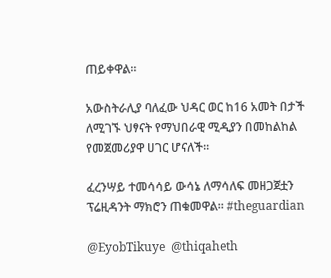ጠይቀዋል።

አውስትራሊያ ባለፈው ህዳር ወር ከ16 አመት በታች ለሚገኙ ህፃናት የማህበራዊ ሚዲያን በመከልከል የመጀመሪያዋ ሀገር ሆናለች።

ፈረንሣይ ተመሳሳይ ውሳኔ ለማሳለፍ መዘጋጀቷን ፕሬዚዳንት ማክሮን ጠቁመዋል። #theguardian

@EyobTikuye  @thiqaheth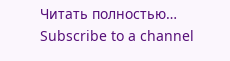Читать полностью…
Subscribe to a channel